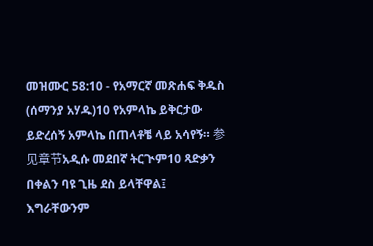መዝሙር 58:10 - የአማርኛ መጽሐፍ ቅዱስ (ሰማንያ አሃዱ)10 የአምላኬ ይቅርታው ይድረሰኝ አምላኬ በጠላቶቼ ላይ አሳየኝ። 参见章节አዲሱ መደበኛ ትርጒም10 ጻድቃን በቀልን ባዩ ጊዜ ደስ ይላቸዋል፤ እግራቸውንም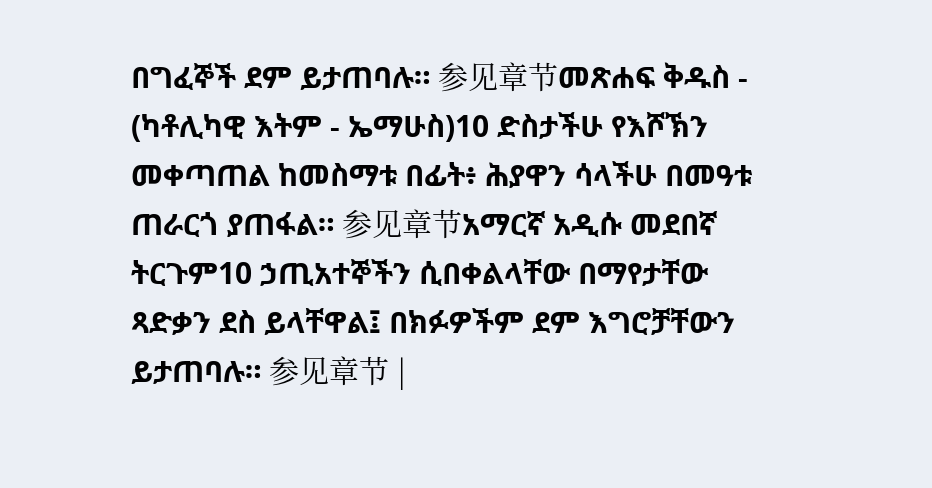በግፈኞች ደም ይታጠባሉ። 参见章节መጽሐፍ ቅዱስ - (ካቶሊካዊ እትም - ኤማሁስ)10 ድስታችሁ የእሾኽን መቀጣጠል ከመስማቱ በፊት፥ ሕያዋን ሳላችሁ በመዓቱ ጠራርጎ ያጠፋል። 参见章节አማርኛ አዲሱ መደበኛ ትርጉም10 ኃጢአተኞችን ሲበቀልላቸው በማየታቸው ጻድቃን ደስ ይላቸዋል፤ በክፉዎችም ደም እግሮቻቸውን ይታጠባሉ። 参见章节 |